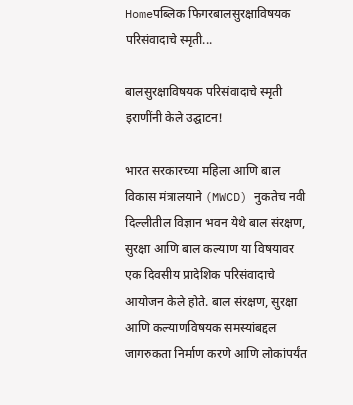Homeपब्लिक फिगरबालसुरक्षाविषयक परिसंवादाचे स्मृती...

बालसुरक्षाविषयक परिसंवादाचे स्मृती इराणींनी केले उद्घाटन!

भारत सरकारच्या महिला आणि बाल विकास मंत्रालयाने (MWCD) नुकतेच नवी दिल्लीतील विज्ञान भवन येथे बाल संरक्षण, सुरक्षा आणि बाल कल्याण या विषयावर एक दिवसीय प्रादेशिक परिसंवादाचे आयोजन केले होते. बाल संरक्षण, सुरक्षा आणि कल्याणविषयक समस्यांबद्दल जागरुकता निर्माण करणे आणि लोकांपर्यंत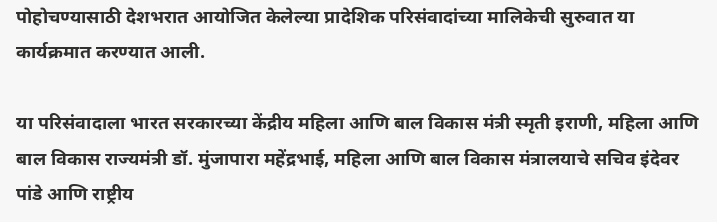पोहोचण्यासाठी देशभरात आयोजित केलेल्या प्रादेशिक परिसंवादांच्या मालिकेची सुरुवात या कार्यक्रमात करण्यात आली.

या परिसंवादाला भारत सरकारच्या केंद्रीय महिला आणि बाल विकास मंत्री स्मृती इराणी, महिला आणि बाल विकास राज्यमंत्री डॉ. मुंजापारा महेंद्रभाई, महिला आणि बाल विकास मंत्रालयाचे सचिव इंदेवर पांडे आणि राष्ट्रीय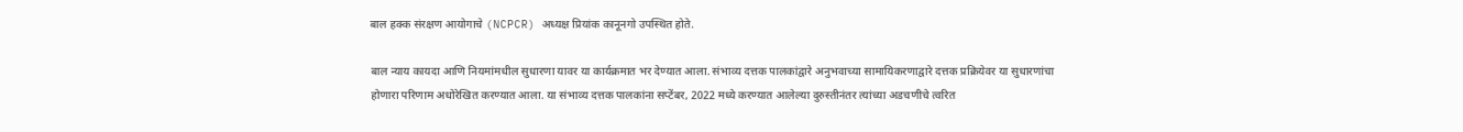बाल हक्क संरक्षण आयोगाचे (NCPCR) अध्यक्ष प्रियांक कानूनगो उपस्थित होते.

बाल न्याय कायदा आणि नियमांमधील सुधारणा यावर या कार्यक्रमात भर देण्यात आला. संभाव्य दत्तक पालकांद्वारे अनुभवाच्या सामायिकरणाद्वारे दत्तक प्रक्रियेवर या सुधारणांचा होणारा परिणाम अधोरेखित करण्यात आला. या संभाव्य दत्तक पालकांना सप्टेंबर, 2022 मध्ये करण्यात आलेल्या दुरुस्तीनंतर त्यांच्या अडचणीचे त्वरित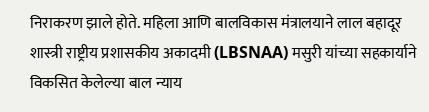निराकरण झाले होते. महिला आणि बालविकास मंत्रालयाने लाल बहादूर शास्त्री राष्ट्रीय प्रशासकीय अकादमी (LBSNAA) मसुरी यांच्या सहकार्याने विकसित केलेल्या बाल न्याय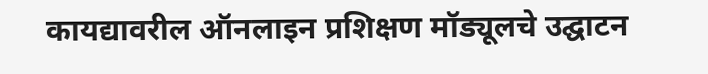कायद्यावरील ऑनलाइन प्रशिक्षण मॉड्यूलचे उद्घाटन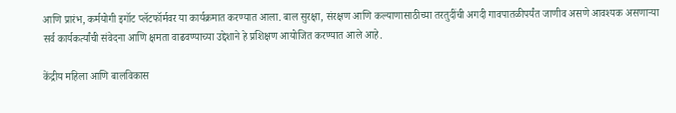आणि प्रारंभ, कर्मयोगी इगॉट प्लॅटफॉर्मवर या कार्यक्रमात करण्यात आला. बाल सुरक्षा, संरक्षण आणि कल्याणासाठीच्या तरतुदींची अगदी गावपातळीपर्यंत जाणीव असणे आवश्यक असणाऱ्या सर्व कार्यकर्त्यांची संवेदना आणि क्षमता वाढवण्याच्या उद्देशाने हे प्रशिक्षण आयोजित करण्यात आले आहे.

केंद्रीय महिला आणि बालविकास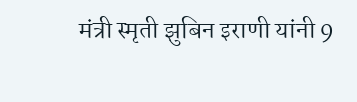मंत्री स्मृती झुबिन इराणी यांनी 9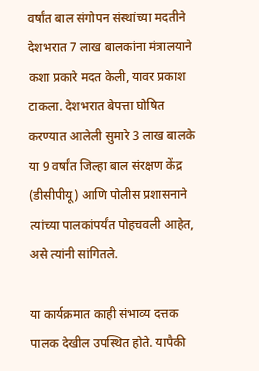वर्षांत बाल संगोपन संस्थांच्या मदतीने देशभरात 7 लाख बालकांना मंत्रालयाने कशा प्रकारे मदत केली, यावर प्रकाश टाकला. देशभरात बेपत्ता घोषित करण्यात आलेली सुमारे 3 लाख बालके या 9 वर्षांत जिल्हा बाल संरक्षण केंद्र (डीसीपीयू) आणि पोलीस प्रशासनाने त्यांच्या पालकांपर्यंत पोहचवली आहेत, असे त्यांनी सांगितले.

या कार्यक्रमात काही संभाव्य दत्तक पालक देखील उपस्थित होते. यापैकी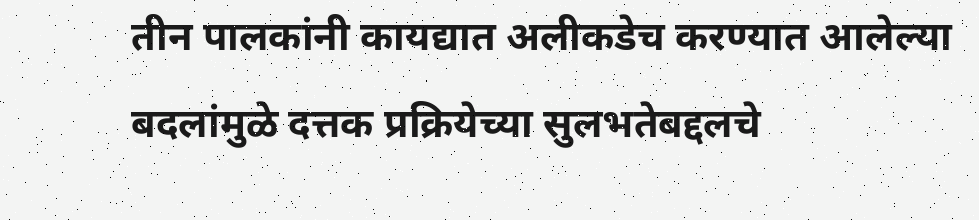तीन पालकांनी कायद्यात अलीकडेच करण्यात आलेल्या बदलांमुळे दत्तक प्रक्रियेच्या सुलभतेबद्दलचे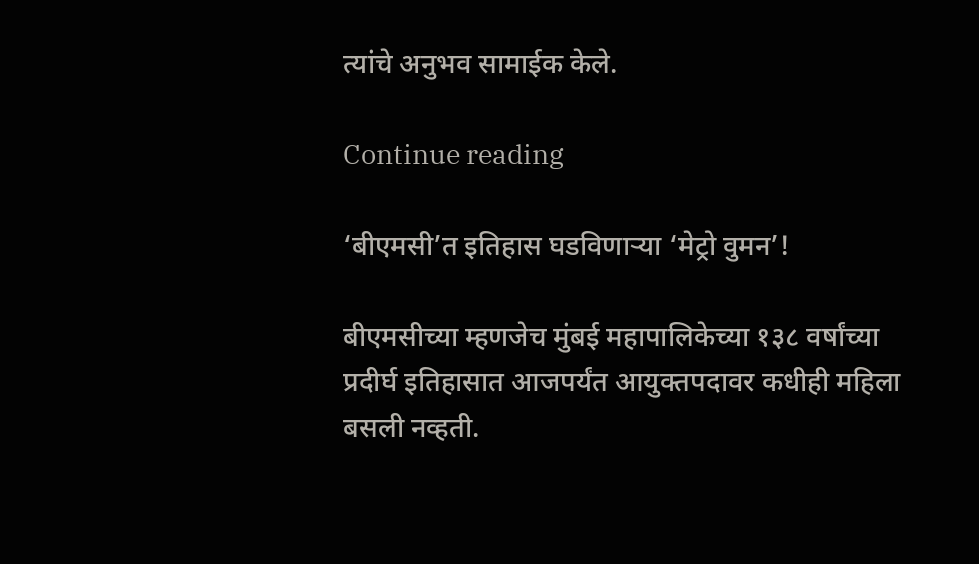त्यांचे अनुभव सामाईक केले.

Continue reading

‘बीएमसी’त इतिहास घडविणाऱ्या ‘मेट्रो वुमन’!

बीएमसीच्या म्हणजेच मुंबई महापालिकेच्या १३८ वर्षांच्या प्रदीर्घ इतिहासात आजपर्यंत आयुक्तपदावर कधीही महिला बसली नव्हती.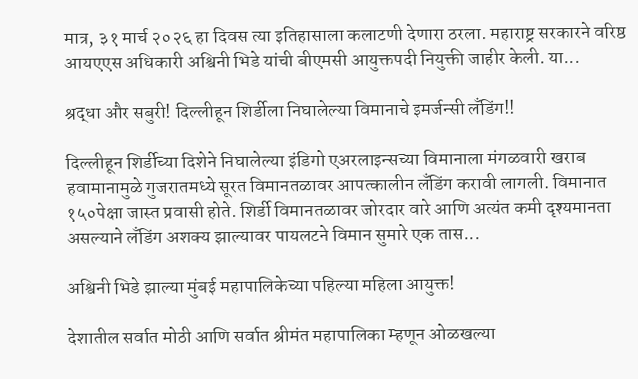मात्र, ३१ मार्च २०२६ हा दिवस त्या इतिहासाला कलाटणी देणारा ठरला. महाराष्ट्र सरकारने वरिष्ठ आयएएस अधिकारी अश्विनी भिडे यांची बीएमसी आयुक्तपदी नियुक्ती जाहीर केली. या...

श्रद्धा और सबुरी! दिल्लीहून शिर्डीला निघालेल्या विमानाचे इमर्जन्सी लँडिंग!!

दिल्लीहून शिर्डीच्या दिशेने निघालेल्या इंडिगो एअरलाइन्सच्या विमानाला मंगळवारी खराब हवामानामुळे गुजरातमध्ये सूरत विमानतळावर आपत्कालीन लँडिंग करावी लागली. विमानात १५०पेक्षा जास्त प्रवासी होते. शिर्डी विमानतळावर जोरदार वारे आणि अत्यंत कमी दृश्यमानता असल्याने लँडिंग अशक्य झाल्यावर पायलटने विमान सुमारे एक तास...

अश्विनी भिडे झाल्या मुंबई महापालिकेच्या पहिल्या महिला आयुक्त!

देशातील सर्वात मोठी आणि सर्वात श्रीमंत महापालिका म्हणून ओळखल्या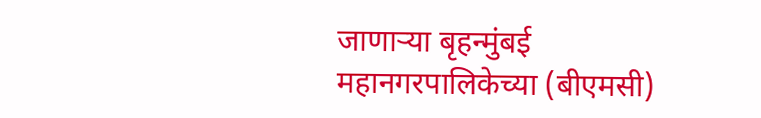जाणाऱ्या बृहन्मुंबई महानगरपालिकेच्या (बीएमसी)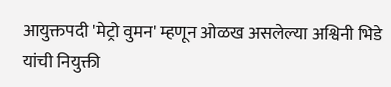आयुक्तपदी 'मेट्रो वुमन' म्हणून ओळख असलेल्या अश्विनी भिडे यांची नियुक्ती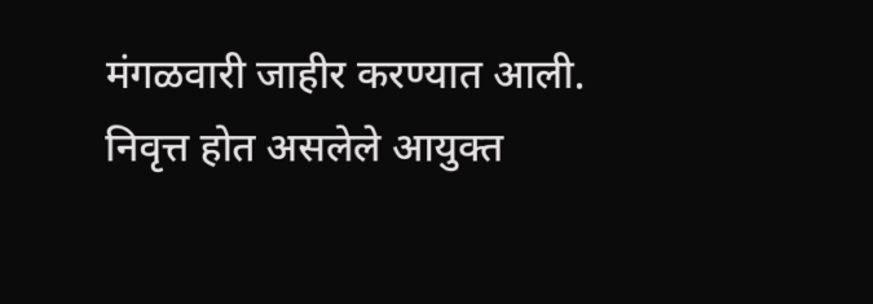मंगळवारी जाहीर करण्यात आली. निवृत्त होत असलेले आयुक्त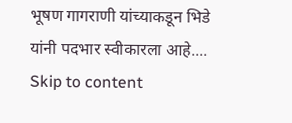भूषण गागराणी यांच्याकडून भिडे यांनी पदभार स्वीकारला आहे....
Skip to content